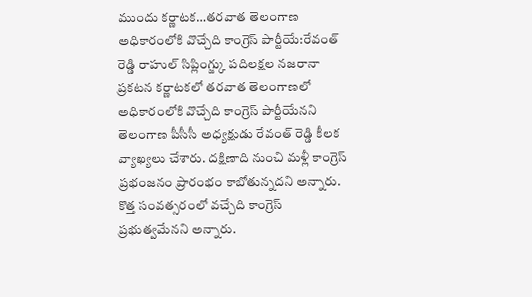ముందు కర్ణాటక…తరవాత తెలంగాణ
అధికారంలోకి వొచ్చేది కాంగ్రెస్ పార్టీయే:రేవంత్ రెడ్డి రాహుల్ సిప్లింగ్జ్కు పదిలక్షల నజరానా ప్రకటన కర్ణాటకలో తరవాత తెలంగాణలో అధికారంలోకి వొచ్చేది కాంగ్రెస్ పార్టీయేనని తెలంగాణ పీసీసీ అధ్యక్షుడు రేవంత్ రెడ్డి కీలక వ్యాఖ్యలు చేశారు. దక్షిణాది నుంచి మళ్లీ కాంగ్రెస్ ప్రభంజనం ప్రారంభం కాబోతున్నదని అన్నారు. కొత్త సంవత్సరంలో వచ్చేది కాంగ్రెస్ ప్రభుత్వమేనని అన్నారు.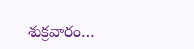శుక్రవారం…